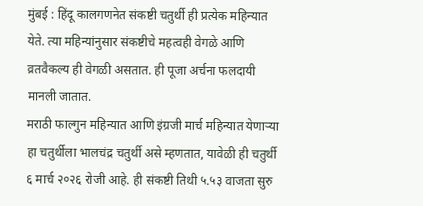मुंबई : हिंदू कालगणनेत संकष्टी चतुर्थी ही प्रत्येक महिन्यात येते. त्या महिन्यांनुसार संकष्टीचे महत्वही वेगळे आणि व्रतवैकल्य ही वेगळी असतात. ही पूजा अर्चना फलदायी मानली जातात.
मराठी फाल्गुन महिन्यात आणि इंग्रजी मार्च महिन्यात येणाऱ्या हा चतुर्थीला भालचंद्र चतुर्थी असे म्हणतात, यावेळी ही चतुर्थी ६ मार्च २०२६ रोजी आहे. ही संकष्टी तिथी ५.५३ वाजता सुरु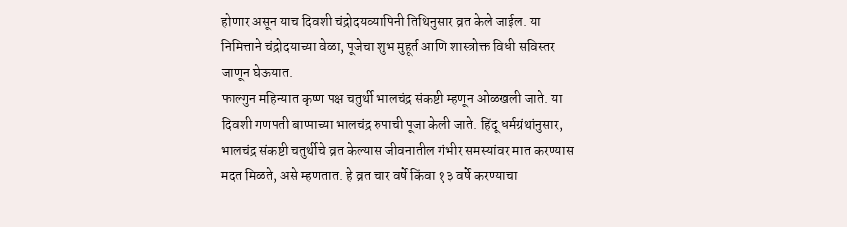होणार असून याच दिवशी चंद्रोदयव्यापिनी तिथिनुसार व्रत केले जाईल. या निमित्ताने चंद्रोदयाच्या वेळा, पूजेचा शुभ मुहूर्त आणि शास्त्रोक्त विधी सविस्तर जाणून घेऊयात.
फाल्गुन महिन्यात कृष्ण पक्ष चतुर्थी भालचंद्र संकष्टी म्हणून ओळखली जाते. या दिवशी गणपती बाप्पाच्या भालचंद्र रुपाची पूजा केली जाते. हिंदू धर्मग्रंथांनुसार, भालचंद्र संकष्टी चतुर्थीचे व्रत केल्यास जीवनातील गंभीर समस्यांवर मात करण्यास मदत मिळते, असे म्हणतात. हे व्रत चार वर्षे किंवा १३ वर्षे करण्याचा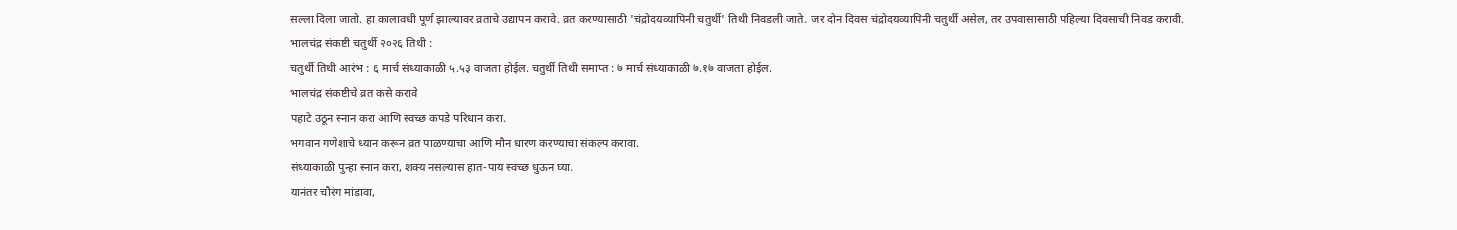सल्ला दिला जातो. हा कालावधी पूर्ण झाल्यावर व्रताचे उद्यापन करावे. व्रत करण्यासाठी 'चंद्रोदयव्यापिनी चतुर्थी' तिथी निवडली जाते. जर दोन दिवस चंद्रोदयव्यापिनी चतुर्थी असेल, तर उपवासासाठी पहिल्या दिवसाची निवड करावी.
भालचंद्र संकष्टी चतुर्थी २०२६ तिथी :
चतुर्थी तिथी आरंभ : ६ मार्च संध्याकाळी ५.५३ वाजता होईल. चतुर्थी तिथी समाप्त : ७ मार्च संध्याकाळी ७.१७ वाजता होईल.
भालचंद्र संकष्टीचे व्रत कसे करावे
पहाटे उठून स्नान करा आणि स्वच्छ कपडे परिधान करा.
भगवान गणेशाचे ध्यान करून व्रत पाळण्याचा आणि मौन धारण करण्याचा संकल्प करावा.
संध्याकाळी पुन्हा स्नान करा, शक्य नसल्यास हात-पाय स्वच्छ धुऊन घ्या.
यानंतर चौरंग मांडावा,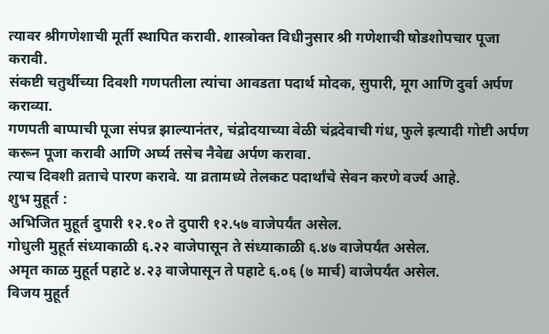त्यावर श्रीगणेशाची मूर्ती स्थापित करावी. शास्त्रोक्त विधीनुसार श्री गणेशाची षोडशोपचार पूजा करावी.
संकष्टी चतुर्थीच्या दिवशी गणपतीला त्यांचा आवडता पदार्थ मोदक, सुपारी, मूग आणि दुर्वा अर्पण कराव्या.
गणपती बाप्पाची पूजा संपन्न झाल्यानंतर, चंद्रोदयाच्या वेळी चंद्रदेवाची गंध, फुले इत्यादी गोष्टी अर्पण करून पूजा करावी आणि अर्घ्य तसेच नैवेद्य अर्पण करावा.
त्याच दिवशी व्रताचे पारण करावे. या व्रतामध्ये तेलकट पदार्थांचे सेवन करणे वर्ज्य आहे.
शुभ मुहूर्त :
अभिजित मुहूर्त दुपारी १२.१० ते दुपारी १२.५७ वाजेपर्यंत असेल.
गोधुली मुहूर्त संध्याकाळी ६.२२ वाजेपासून ते संध्याकाळी ६.४७ वाजेपर्यंत असेल.
अमृत काळ मुहूर्त पहाटे ४.२३ वाजेपासून ते पहाटे ६.०६ (७ मार्च) वाजेपर्यंत असेल.
विजय मुहूर्त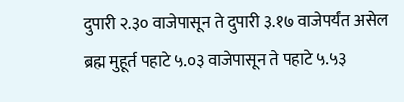दुपारी २.३० वाजेपासून ते दुपारी ३.१७ वाजेपर्यंत असेल
ब्रह्म मुहूर्त पहाटे ५.०३ वाजेपासून ते पहाटे ५.५३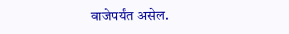वाजेपर्यंत असेल.